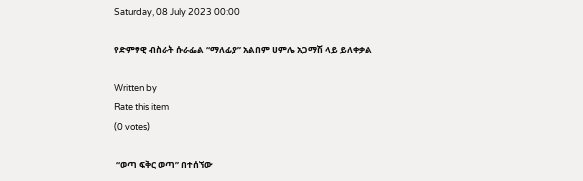Saturday, 08 July 2023 00:00

የድምፃዊ ብስራት ሱራፌል “ማለፊያ” አልበም ሀምሌ አጋማሽ ላይ ይለቀቃል

Written by
Rate this item
(0 votes)

 “ወጣ ፍቅር ወጣ” በተሰኘው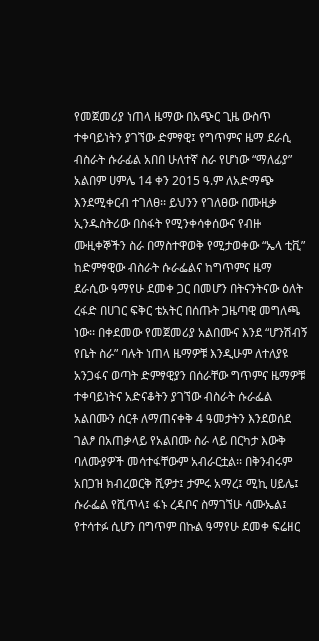የመጀመሪያ ነጠላ ዜማው በአጭር ጊዜ ውስጥ ተቀባይነትን ያገኘው ድምፃዊ፤ የግጥምና ዜማ ደራሲ ብስራት ሱራፊል አበበ ሁለተኛ ስራ የሆነው “ማለፊያ” አልበም ሀምሌ 14 ቀን 2015 ዓ.ም ለአድማጭ እንደሚቀርብ ተገለፀ፡፡ ይህንን የገለፀው በሙዚቃ ኢንዱስትሪው በስፋት የሚንቀሳቀሰውና የብዙ ሙዚቀኞችን ስራ በማስተዋወቅ የሚታወቀው “ኤላ ቲቪ” ከድምፃዊው ብስራት ሱራፌልና ከግጥምና ዜማ ደራሲው ዓማየሁ ደመቀ ጋር በመሆን በትናንትናው ዕለት ረፋድ በሀገር ፍቅር ቴአትር በሰጡት ጋዜጣዊ መግለጫ ነው፡፡ በቀደመው የመጀመሪያ አልበሙና እንደ “ሆንሽብኝ የቤት ስራ” ባሉት ነጠላ ዜማዎቹ እንዲሁም ለተለያዩ አንጋፋና ወጣት ድምፃዊያን በሰራቸው ግጥምና ዜማዎቹ ተቀባይነትና አድናቆትን ያገኘው ብስራት ሱራፌል አልበሙን ሰርቶ ለማጠናቀቅ 4 ዓመታትን እንደወሰደ ገልፆ በአጠቃላይ የአልበሙ ስራ ላይ በርካታ እውቅ ባለሙያዎች መሳተፋቸውም አብራርቷል፡፡ በቅንብሩም አበጋዝ ክብረወርቅ ሺዎታ፤ ታምሩ አማረ፤ ሚኪ ሀይሌ፤ ሱራፌል የሺጥላ፤ ፋኑ ረዳቦና ስማገኘሁ ሳሙኤል፤ የተሳተፉ ሲሆን በግጥም በኩል ዓማየሁ ደመቀ ፍሬዘር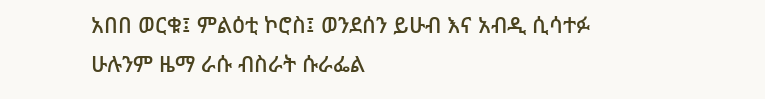አበበ ወርቁ፤ ምልዕቲ ኮሮስ፤ ወንደሰን ይሁብ እና አብዲ ሲሳተፉ ሁሉንም ዜማ ራሱ ብስራት ሱራፌል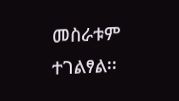መስራቱም ተገልፃል፡፡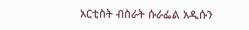አርቲስት ብስራት ሱራፌል አዲሱን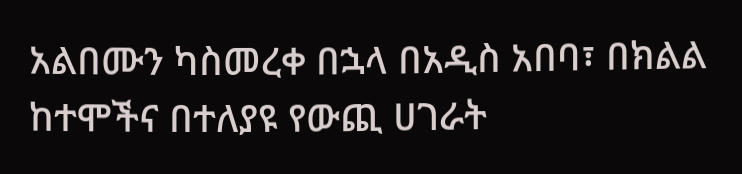አልበሙን ካስመረቀ በኋላ በአዲስ አበባ፣ በክልል ከተሞችና በተለያዩ የውጪ ሀገራት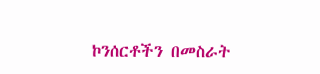ኮንሰርቶችን በመስራት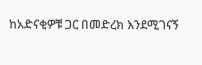ከአድናቂዎቹ ጋር በመድረክ እንደሚገናኝ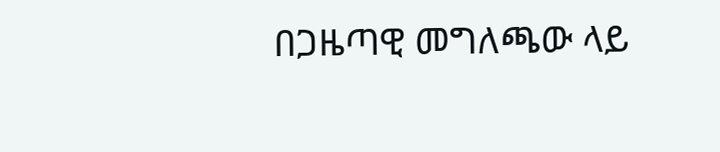በጋዜጣዊ መግለጫው ላይ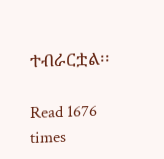ተብራርቷል፡፡

Read 1676 times